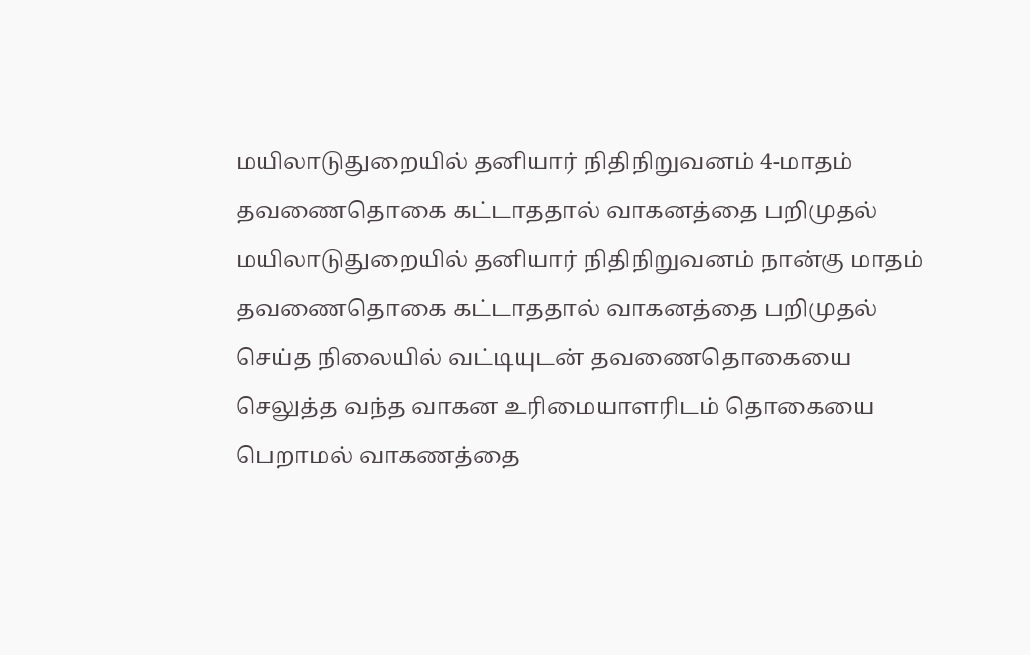மயிலாடுதுறையில் தனியார் நிதிநிறுவனம் 4-மாதம் தவணைதொகை கட்டாததால் வாகனத்தை பறிமுதல்
மயிலாடுதுறையில் தனியார் நிதிநிறுவனம் நான்கு மாதம் தவணைதொகை கட்டாததால் வாகனத்தை பறிமுதல் செய்த நிலையில் வட்டியுடன் தவணைதொகையை செலுத்த வந்த வாகன உரிமையாளரிடம் தொகையை பெறாமல் வாகணத்தை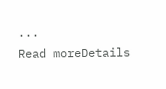...
Read moreDetails